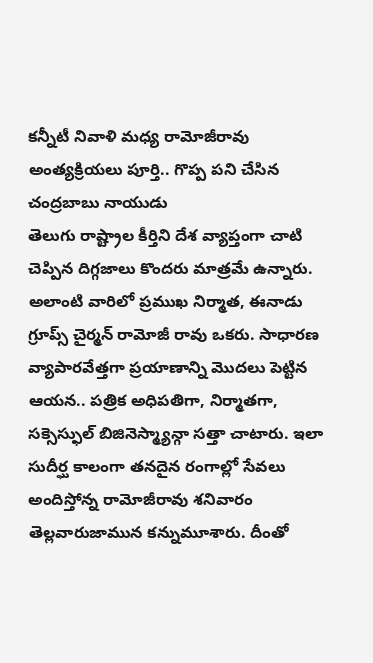కన్నీటీ నివాళి మధ్య రామోజీరావు అంత్యక్రియలు పూర్తి.. గొప్ప పని చేసిన చంద్రబాబు నాయుడు
తెలుగు రాష్ట్రాల కీర్తిని దేశ వ్యాప్తంగా చాటి చెప్పిన దిగ్గజాలు కొందరు మాత్రమే ఉన్నారు. అలాంటి వారిలో ప్రముఖ నిర్మాత, ఈనాడు గ్రూప్స్ చైర్మన్ రామోజీ రావు ఒకరు. సాధారణ వ్యాపారవేత్తగా ప్రయాణాన్ని మొదలు పెట్టిన ఆయన.. పత్రిక అధిపతిగా, నిర్మాతగా, సక్సెస్ఫుల్ బిజినెస్మ్యాన్గా సత్తా చాటారు. ఇలా సుదీర్ఘ కాలంగా తనదైన రంగాల్లో సేవలు అందిస్తోన్న రామోజీరావు శనివారం తెల్లవారుజామున కన్నుమూశారు. దీంతో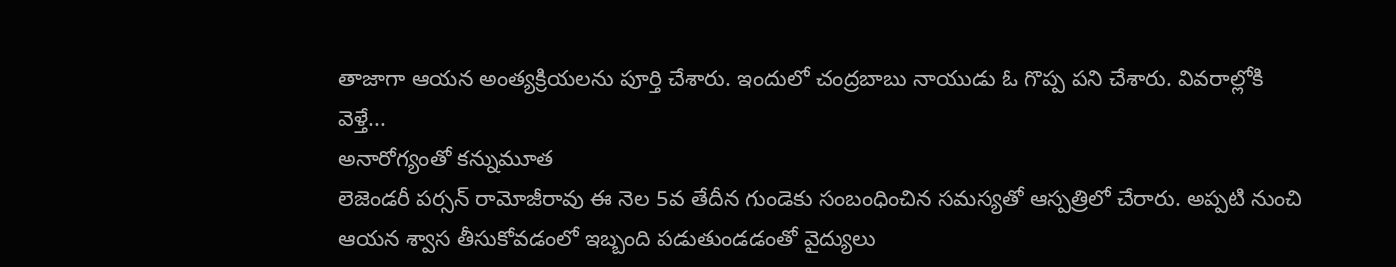తాజాగా ఆయన అంత్యక్రియలను పూర్తి చేశారు. ఇందులో చంద్రబాబు నాయుడు ఓ గొప్ప పని చేశారు. వివరాల్లోకి వెళ్తే...
అనారోగ్యంతో కన్నుమూత
లెజెండరీ పర్సన్ రామోజీరావు ఈ నెల 5వ తేదీన గుండెకు సంబంధించిన సమస్యతో ఆస్పత్రిలో చేరారు. అప్పటి నుంచి ఆయన శ్వాస తీసుకోవడంలో ఇబ్బంది పడుతుండడంతో వైద్యులు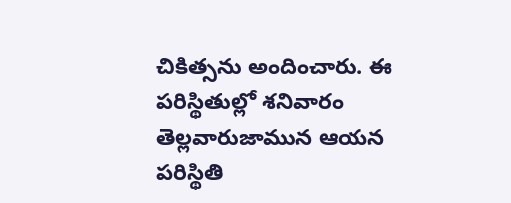చికిత్సను అందించారు. ఈ పరిస్థితుల్లో శనివారం తెల్లవారుజామున ఆయన పరిస్థితి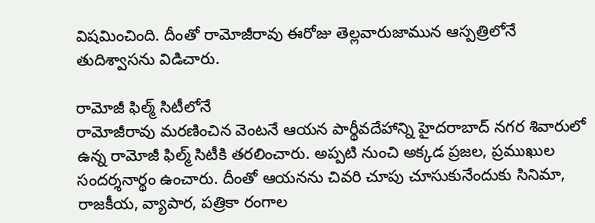విషమించింది. దీంతో రామోజీరావు ఈరోజు తెల్లవారుజామున ఆస్పత్రిలోనే తుదిశ్వాసను విడిచారు.

రామోజీ ఫిల్మ్ సిటీలోనే
రామోజీరావు మరణించిన వెంటనే ఆయన పార్థీవదేహాన్ని హైదరాబాద్ నగర శివారులో ఉన్న రామోజీ ఫిల్మ్ సిటీకి తరలించారు. అప్పటి నుంచి అక్కడ ప్రజల, ప్రముఖుల సందర్శనార్థం ఉంచారు. దీంతో ఆయనను చివరి చూపు చూసుకునేందుకు సినిమా, రాజకీయ, వ్యాపార, పత్రికా రంగాల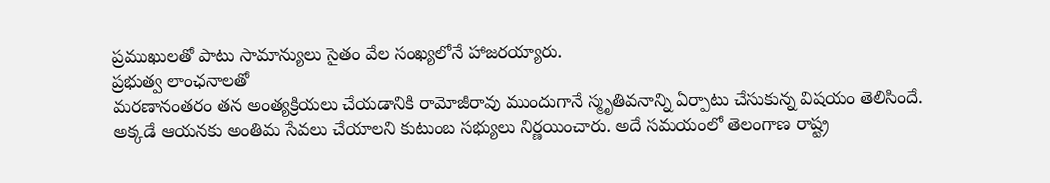ప్రముఖులతో పాటు సామాన్యులు సైతం వేల సంఖ్యలోనే హాజరయ్యారు.
ప్రభుత్వ లాంఛనాలతో
మరణానంతరం తన అంత్యక్రియలు చేయడానికి రామోజీరావు ముందుగానే స్మృతివనాన్ని ఏర్పాటు చేసుకున్న విషయం తెలిసిందే. అక్కడే ఆయనకు అంతిమ సేవలు చేయాలని కుటుంబ సభ్యులు నిర్ణయించారు. అదే సమయంలో తెలంగాణ రాష్ట్ర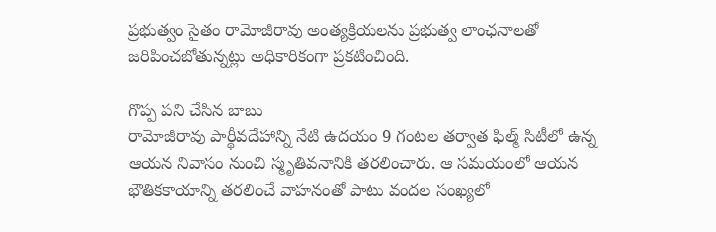ప్రభుత్వం సైతం రామోజీరావు అంత్యక్రియలను ప్రభుత్వ లాంఛనాలతో జరిపించబోతున్నట్లు అధికారికంగా ప్రకటించింది.

గొప్ప పని చేసిన బాబు
రామోజీరావు పార్థీవదేహాన్ని నేటి ఉదయం 9 గంటల తర్వాత ఫిల్మ్ సిటీలో ఉన్న ఆయన నివాసం నుంచి స్మృతివనానికి తరలించారు. ఆ సమయంలో ఆయన భౌతికకాయాన్ని తరలించే వాహనంతో పాటు వందల సంఖ్యలో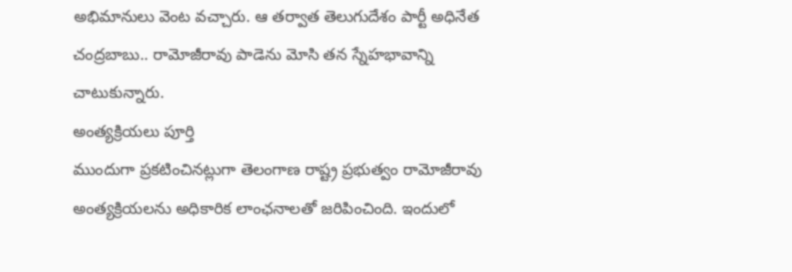అభిమానులు వెంట వచ్చారు. ఆ తర్వాత తెలుగుదేశం పార్టీ అధినేత చంద్రబాబు.. రామోజీరావు పాడెను మోసి తన స్నేహభావాన్ని చాటుకున్నారు.
అంత్యక్రియలు పూర్తి
ముందుగా ప్రకటించినట్లుగా తెలంగాణ రాష్ట్ర ప్రభుత్వం రామోజీరావు అంత్యక్రియలను అధికారిక లాంఛనాలతో జరిపించింది. ఇందులో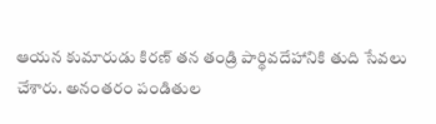ఆయన కుమారుడు కిరణ్ తన తండ్రి పార్థివదేహానికి తుది సేవలు చేశారు. అనంతరం పండితుల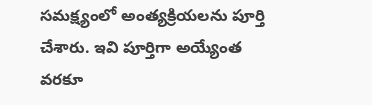సమక్ష్యంలో అంత్యక్రియలను పూర్తి చేశారు. ఇవి పూర్తిగా అయ్యేంత వరకూ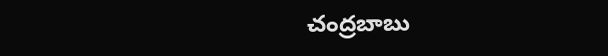చంద్రబాబు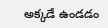అక్కడే ఉండడం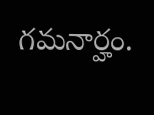గమనార్హం.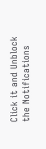Click it and Unblock the Notifications